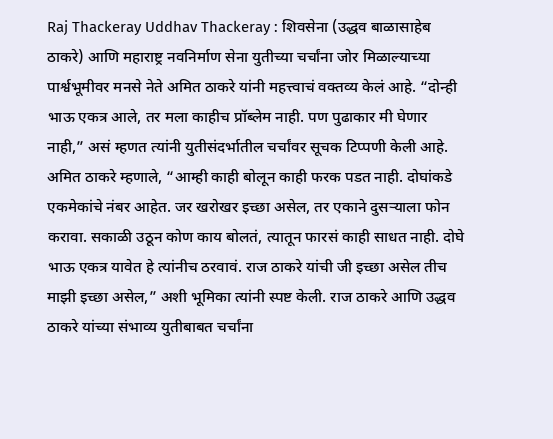Raj Thackeray Uddhav Thackeray : शिवसेना (उद्धव बाळासाहेब ठाकरे) आणि महाराष्ट्र नवनिर्माण सेना युतीच्या चर्चांना जोर मिळाल्याच्या पार्श्वभूमीवर मनसे नेते अमित ठाकरे यांनी महत्त्वाचं वक्तव्य केलं आहे. “दोन्ही भाऊ एकत्र आले, तर मला काहीच प्रॉब्लेम नाही. पण पुढाकार मी घेणार नाही,” असं म्हणत त्यांनी युतीसंदर्भातील चर्चांवर सूचक टिप्पणी केली आहे. अमित ठाकरे म्हणाले, “आम्ही काही बोलून काही फरक पडत नाही. दोघांकडे एकमेकांचे नंबर आहेत. जर खरोखर इच्छा असेल, तर एकाने दुसऱ्याला फोन करावा. सकाळी उठून कोण काय बोलतं, त्यातून फारसं काही साधत नाही. दोघे भाऊ एकत्र यावेत हे त्यांनीच ठरवावं. राज ठाकरे यांची जी इच्छा असेल तीच माझी इच्छा असेल,” अशी भूमिका त्यांनी स्पष्ट केली. राज ठाकरे आणि उद्धव ठाकरे यांच्या संभाव्य युतीबाबत चर्चांना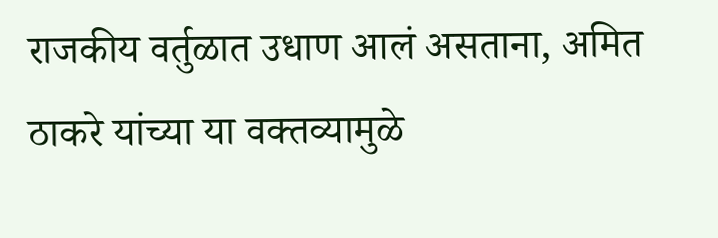राजकीय वर्तुळात उधाण आलं असताना, अमित ठाकरे यांच्या या वक्तव्यामुळे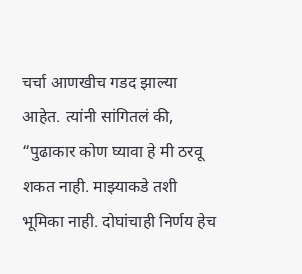चर्चा आणखीच गडद झाल्या आहेत. त्यांनी सांगितलं की, “पुढाकार कोण घ्यावा हे मी ठरवू शकत नाही. माझ्याकडे तशी भूमिका नाही. दोघांचाही निर्णय हेच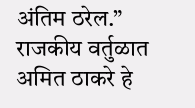अंतिम ठरेल.” राजकीय वर्तुळात अमित ठाकरे हे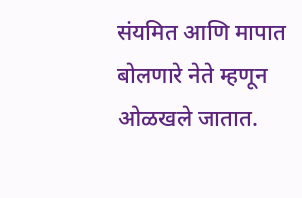संयमित आणि मापात बोलणारे नेते म्हणून ओळखले जातात.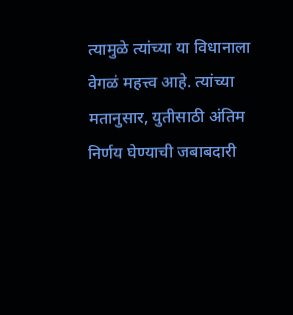त्यामुळे त्यांच्या या विधानाला वेगळं महत्त्व आहे. त्यांच्या मतानुसार, युतीसाठी अंतिम निर्णय घेण्याची जबाबदारी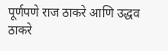पूर्णपणे राज ठाकरे आणि उद्धव ठाकरे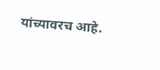यांच्यावरच आहे.